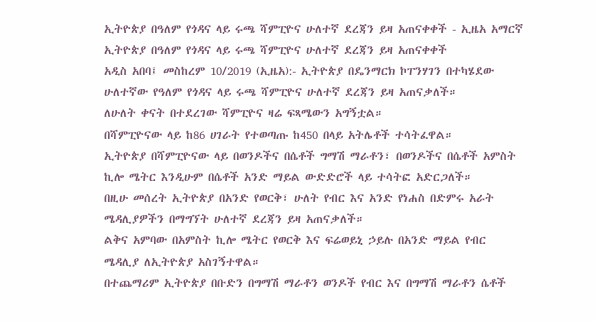ኢትዮጵያ በዓለም የጎዳና ላይ ሩጫ ሻምፒዮና ሁለተኛ ደረጃን ይዛ አጠናቀቀች - ኢዜአ አማርኛ
ኢትዮጵያ በዓለም የጎዳና ላይ ሩጫ ሻምፒዮና ሁለተኛ ደረጃን ይዛ አጠናቀቀች
አዲስ አበባ፤ መስከረም 10/2019 (ኢዜአ):- ኢትዮጵያ በዴንማርክ ኮፐንሃገን በተካሄደው ሁለተኛው የዓለም የጎዳና ላይ ሩጫ ሻምፒዮና ሁለተኛ ደረጃን ይዛ አጠናቃለች።
ለሁለት ቀናት በተደረገው ሻምፒዮና ዛሬ ፍጻሜውን አግኝቷል።
በሻምፒዮናው ላይ ከ86 ሀገራት የተወጣጡ ከ450 በላይ አትሌቶች ተሳትፈዋል።
ኢትዮጵያ በሻምፒዮናው ላይ በወንዶችና በሴቶች ግማሽ ማራቶን፣ በወንዶችና በሴቶች አምስት ኪሎ ሜትር እንዲሁም በሴቶች አንድ ማይል ውድድሮች ላይ ተሳትፎ አድርጋለች።
በዚሁ መሰረት ኢትዮጵያ በአንድ የወርቅ፣ ሁለት የብር እና አንድ የነሐስ በድምሩ አራት ሜዳሊያዎችን በማግኘት ሁለተኛ ደረጃን ይዛ አጠናቃለች።
ልቅና አምባው በአምስት ኪሎ ሜትር የወርቅ እና ፍሬወይኒ ኃይሉ በአንድ ማይል የብር ሜዳሊያ ለኢትዮጵያ አስገኝተዋል።
በተጨማሪም ኢትዮጵያ በቡድን በግማሽ ማራቶን ወንዶች የብር እና በግማሽ ማራቶን ሴቶች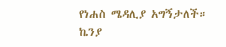የነሐስ ሜዳሊያ አግኝታለች።
ኬንያ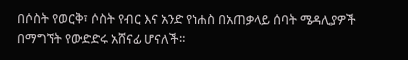በሶስት የወርቅ፣ ሶስት የብር እና አንድ የነሐስ በአጠቃላይ ሰባት ሜዳሊያዎች በማግኘት የውድድሩ አሸናፊ ሆናለች።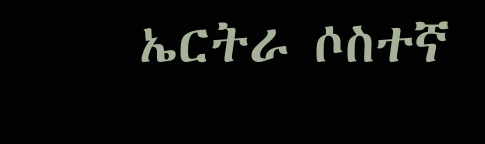ኤርትራ ሶስተኛ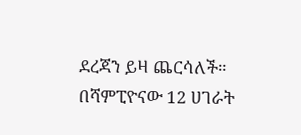ደረጃን ይዛ ጨርሳለች።
በሻምፒዮናው 12 ሀገራት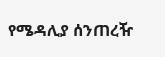የሜዳሊያ ሰንጠረዥ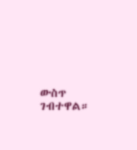ውስጥ ገብተዋል።